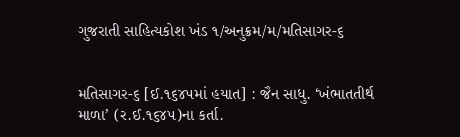ગુજરાતી સાહિત્યકોશ ખંડ ૧/અનુક્રમ/મ/મતિસાગર-૬


મતિસાગર-૬ [ઈ.૧૬૪૫માં હયાત] : જૈન સાધુ. ‘ખંભાતતીર્થ માળા’ (ર.ઈ.૧૬૪૫)ના કર્તા.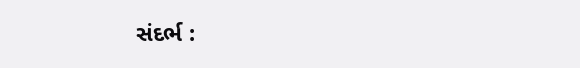સંદર્ભ :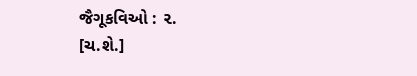જૈગૂકવિઓ : ૨.
[ચ.શે.]